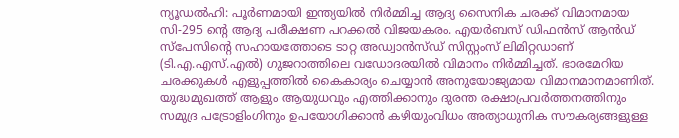ന്യൂഡൽഹി: പൂർണമായി ഇന്ത്യയിൽ നിർമ്മിച്ച ആദ്യ സൈനിക ചരക്ക് വിമാനമായ സി-295 ന്റെ ആദ്യ പരീക്ഷണ പറക്കൽ വിജയകരം. എയർബസ് ഡിഫൻസ് ആൻഡ് സ്പേസിന്റെ സഹായത്തോടെ ടാറ്റ അഡ്വാൻസ്ഡ് സിസ്റ്റംസ് ലിമിറ്റഡാണ് (ടി.എ.എസ്.എൽ) ഗുജറാത്തിലെ വഡോദരയിൽ വിമാനം നിർമ്മിച്ചത്. ഭാരമേറിയ ചരക്കുകൾ എളുപ്പത്തിൽ കൈകാര്യം ചെയ്യാൻ അനുയോജ്യമായ വിമാനമാനമാണിത്.
യുദ്ധമുഖത്ത് ആളും ആയുധവും എത്തിക്കാനും ദുരന്ത രക്ഷാപ്രവർത്തനത്തിനും സമുദ്ര പട്രോളിംഗിനും ഉപയോഗിക്കാൻ കഴിയുംവിധം അത്യാധുനിക സൗകര്യങ്ങളുള്ള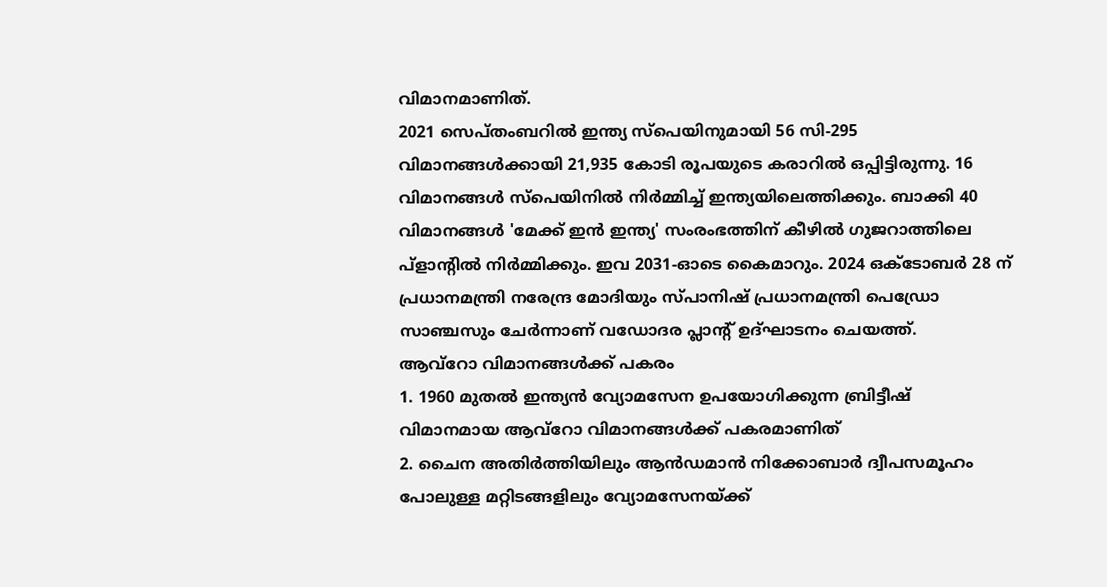വിമാനമാണിത്.
2021 സെപ്തംബറിൽ ഇന്ത്യ സ്പെയിനുമായി 56 സി-295 വിമാനങ്ങൾക്കായി 21,935 കോടി രൂപയുടെ കരാറിൽ ഒപ്പിട്ടിരുന്നു. 16 വിമാനങ്ങൾ സ്പെയിനിൽ നിർമ്മിച്ച് ഇന്ത്യയിലെത്തിക്കും. ബാക്കി 40 വിമാനങ്ങൾ 'മേക്ക് ഇൻ ഇന്ത്യ' സംരംഭത്തിന് കീഴിൽ ഗുജറാത്തിലെ പ്ളാന്റിൽ നിർമ്മിക്കും. ഇവ 2031-ഓടെ കൈമാറും. 2024 ഒക്ടോബർ 28 ന് പ്രധാനമന്ത്രി നരേന്ദ്ര മോദിയും സ്പാനിഷ് പ്രധാനമന്ത്രി പെഡ്രോ സാഞ്ചസും ചേർന്നാണ് വഡോദര പ്ലാന്റ് ഉദ്ഘാടനം ചെയത്ത്.
ആവ്റോ വിമാനങ്ങൾക്ക് പകരം
1. 1960 മുതൽ ഇന്ത്യൻ വ്യോമസേന ഉപയോഗിക്കുന്ന ബ്രിട്ടീഷ് വിമാനമായ ആവ്റോ വിമാനങ്ങൾക്ക് പകരമാണിത്
2. ചൈന അതിർത്തിയിലും ആൻഡമാൻ നിക്കോബാർ ദ്വീപസമൂഹം പോലുള്ള മറ്റിടങ്ങളിലും വ്യോമസേനയ്ക്ക്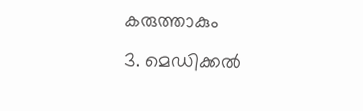കരുത്താകും
3. മെഡിക്കൽ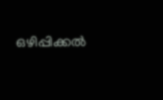ഒഴിപ്പിക്കൽ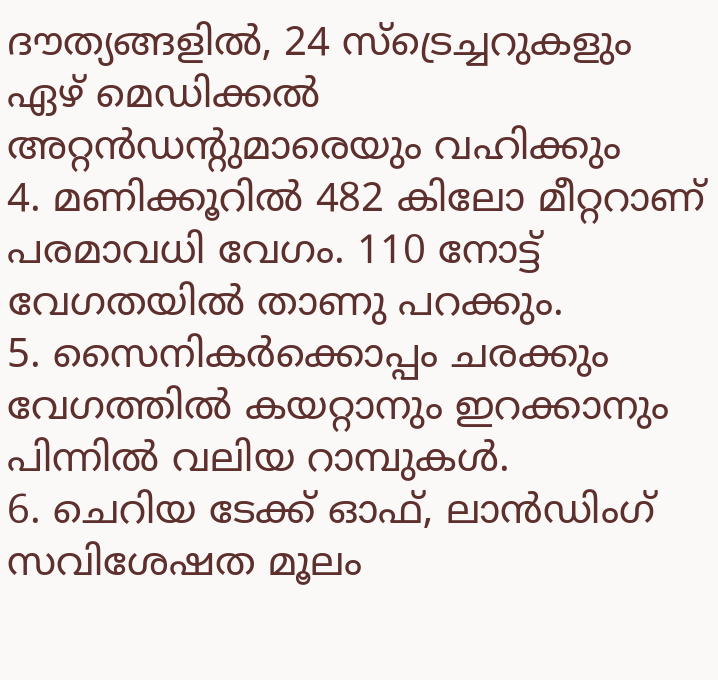ദൗത്യങ്ങളിൽ, 24 സ്ട്രെച്ചറുകളും ഏഴ് മെഡിക്കൽ അറ്റൻഡന്റുമാരെയും വഹിക്കും
4. മണിക്കൂറിൽ 482 കിലോ മീറ്ററാണ് പരമാവധി വേഗം. 110 നോട്ട് വേഗതയിൽ താണു പറക്കും.
5. സൈനികർക്കൊപ്പം ചരക്കും വേഗത്തിൽ കയറ്റാനും ഇറക്കാനും പിന്നിൽ വലിയ റാമ്പുകൾ.
6. ചെറിയ ടേക്ക് ഓഫ്, ലാൻഡിംഗ് സവിശേഷത മൂലം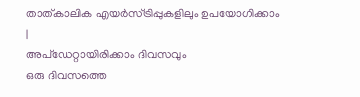താത്കാലിക എയർസ്ട്രിപ്പുകളിലും ഉപയോഗിക്കാം
|
അപ്ഡേറ്റായിരിക്കാം ദിവസവും
ഒരു ദിവസത്തെ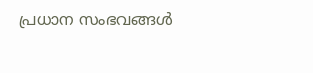പ്രധാന സംഭവങ്ങൾ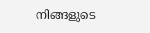നിങ്ങളുടെ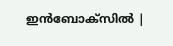ഇൻബോക്സിൽ |